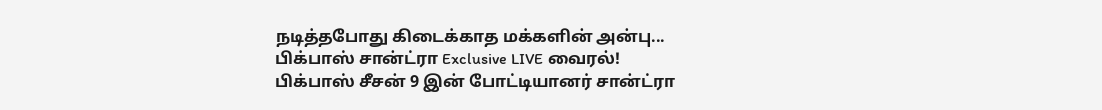நடித்தபோது கிடைக்காத மக்களின் அன்பு... பிக்பாஸ் சான்ட்ரா Exclusive LIVE வைரல்!
பிக்பாஸ் சீசன் 9 இன் போட்டியானர் சான்ட்ரா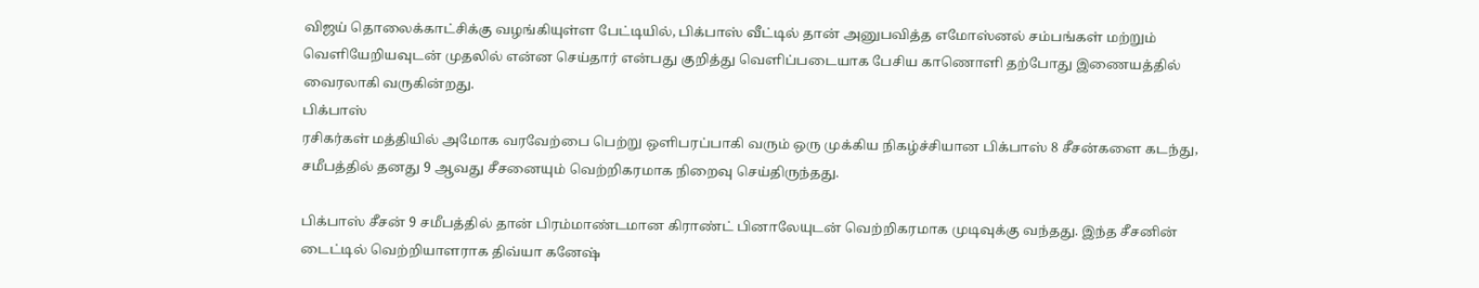விஜய் தொலைக்காட்சிக்கு வழங்கியுள்ள பேட்டியில், பிக்பாஸ் வீட்டில் தான் அனுபவித்த எமோஸ்னல் சம்பங்கள் மற்றும் வெளியேறியவுடன் முதலில் என்ன செய்தார் என்பது குறித்து வெளிப்படையாக பேசிய காணொளி தற்போது இணையத்தில் வைரலாகி வருகின்றது.
பிக்பாஸ்
ரசிகர்கள் மத்தியில் அமோக வரவேற்பை பெற்று ஒளிபரப்பாகி வரும் ஒரு முக்கிய நிகழ்ச்சியான பிக்பாஸ் 8 சீசன்களை கடந்து, சமீபத்தில் தனது 9 ஆவது சீசனையும் வெற்றிகரமாக நிறைவு செய்திருந்தது.

பிக்பாஸ் சீசன் 9 சமீபத்தில் தான் பிரம்மாண்டமான கிராண்ட் பினாலேயுடன் வெற்றிகரமாக முடிவுக்கு வந்தது. இந்த சீசனின் டைட்டில் வெற்றியாளராக திவ்யா கனேஷ்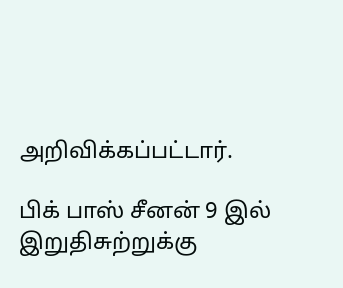அறிவிக்கப்பட்டார்.

பிக் பாஸ் சீனன் 9 இல் இறுதிசுற்றுக்கு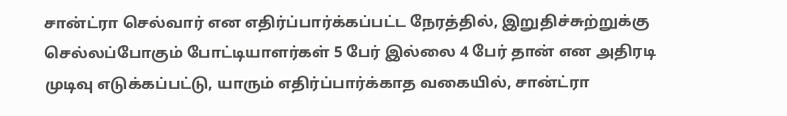சான்ட்ரா செல்வார் என எதிர்ப்பார்க்கப்பட்ட நேரத்தில், இறுதிச்சுற்றுக்கு செல்லப்போகும் போட்டியாளர்கள் 5 பேர் இல்லை 4 பேர் தான் என அதிரடி முடிவு எடுக்கப்பட்டு, யாரும் எதிர்ப்பார்க்காத வகையில், சான்ட்ரா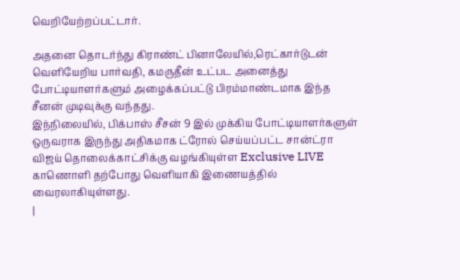வெறியேற்றப்பட்டார்.

அதனை தொடர்ந்து கிராண்ட் பினாலேயில்,ரெட்கார்டுடன் வெளியேறிய பார்வதி, கமருதீன் உட்பட அனைத்து போட்டியாளர்களும் அழைக்கப்பட்டு பிரம்மாண்டமாக இந்த சீனன் முடிவுக்கு வந்தது.
இந்நிலையில், பிக்பாஸ் சீசன் 9 இல் முக்கிய போட்டியாளர்களுள் ஒருவராக இருந்து அதிகமாக ட்ரோல் செய்யப்பட்ட சான்ட்ரா விஜய் தொலைக்காட்சிக்கு வழங்கியுள்ள Exclusive LIVE காணொளி தற்போது வெளியாகி இணையத்தில் வைரலாகியுள்ளது.
|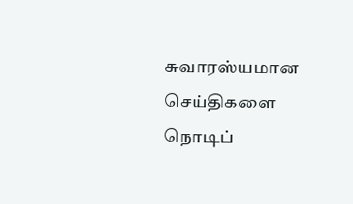சுவாரஸ்யமான செய்திகளை நொடிப்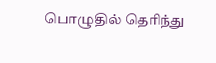பொழுதில் தெரிந்து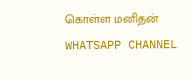கொள்ள மனிதன் WHATSAPP CHANNEL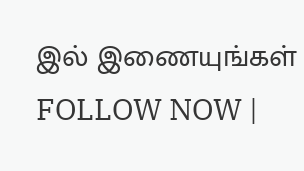இல் இணையுங்கள் FOLLOW NOW |